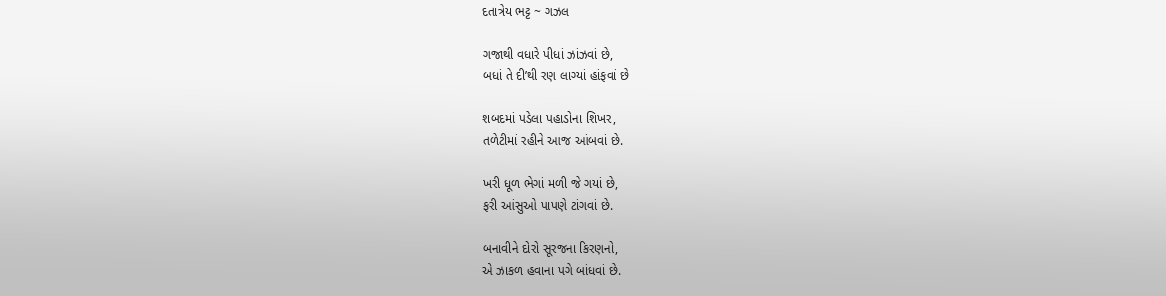દતાત્રેય ભટ્ટ ~ ગઝલ

ગજાથી વધારે પીધાં ઝાંઝવાં છે,
બધાં તે દી’થી રણ લાગ્યાં હાંફવાં છે

શબદમાં પડેલા પહાડોના શિખર,
તળેટીમાં રહીને આજ આંબવાં છે.

ખરી ધૂળ ભેગાં મળી જે ગયાં છે,
ફરી આંસુઓ પાપણે ટાંગવાં છે.

બનાવીને દોરો સૂરજના કિરણનો,
એ ઝાકળ હવાના પગે બાંધવાં છે.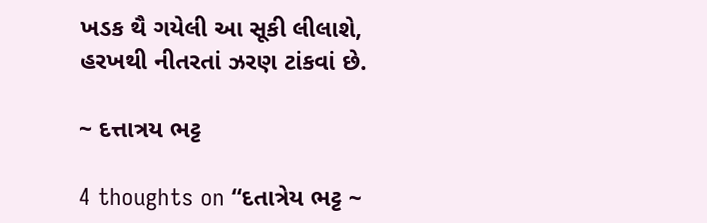ખડક થૈ ગયેલી આ સૂકી લીલાશે,
હરખથી નીતરતાં ઝરણ ટાંકવાં છે.

~ દત્તાત્રય ભટ્ટ

4 thoughts on “દતાત્રેય ભટ્ટ ~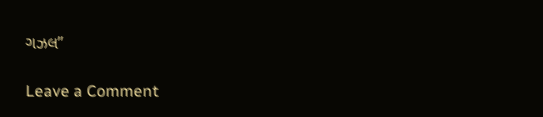ગઝલ”

Leave a Comment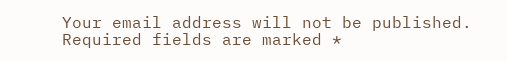Your email address will not be published. Required fields are marked *